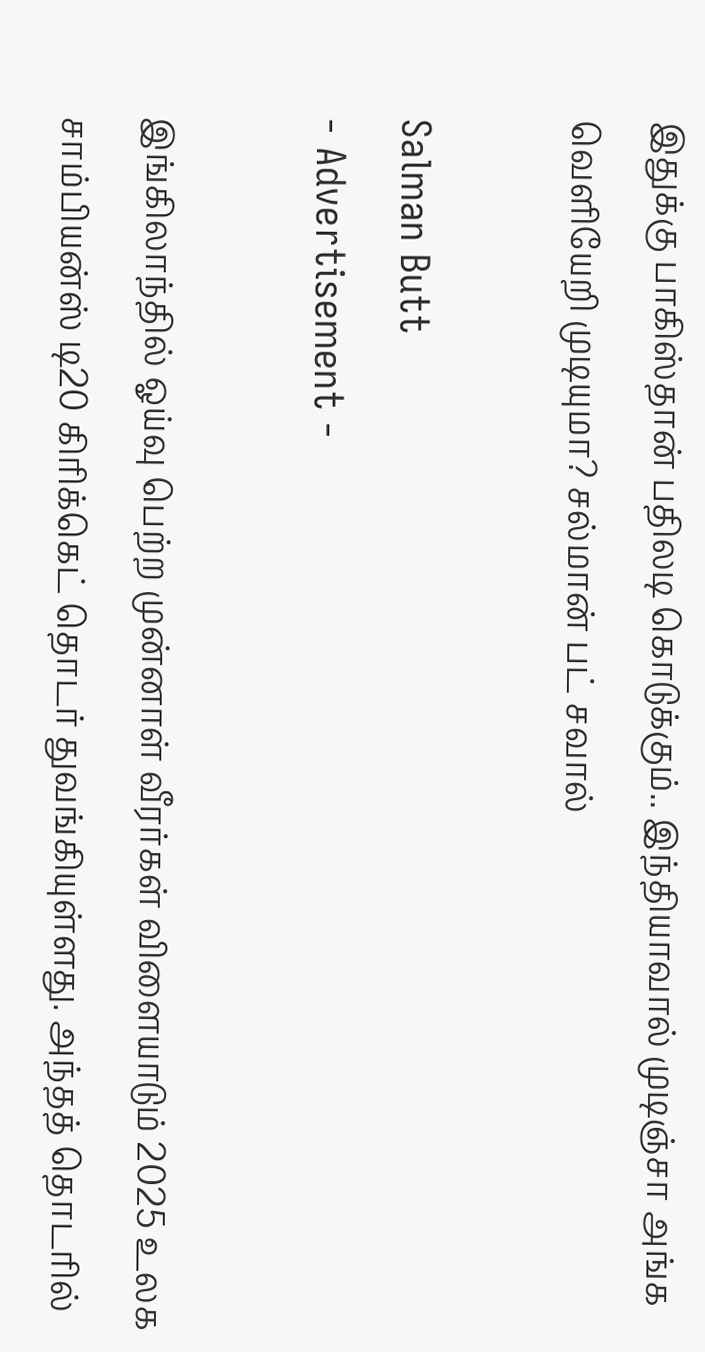இதுக்கு பாகிஸ்தான் பதிலடி கொடுக்கும்.. இந்தியாவால் முடிஞ்சா அங்க வெளியேறி முடியுமா? சல்மான் பட் சவால்

Salman Butt
- Advertisement -

இங்கிலாந்தில் ஓய்வு பெற்ற முன்னாள் வீரர்கள் விளையாடும் 2025 உலக சாம்பியன்ஸ் டி20 கிரிக்கெட் தொடர் துவங்கியுள்ளது. அந்தத் தொடரில்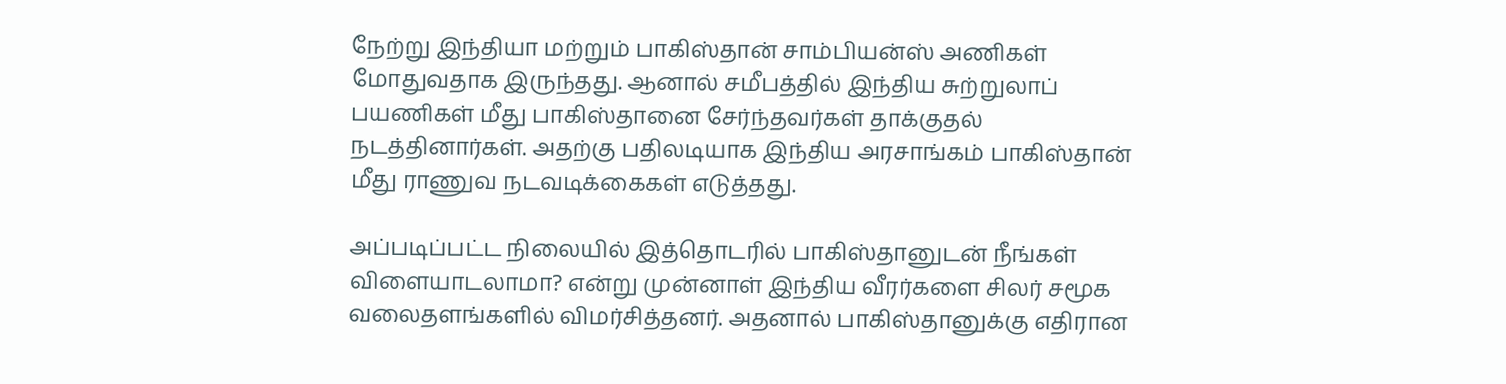நேற்று இந்தியா மற்றும் பாகிஸ்தான் சாம்பியன்ஸ் அணிகள் மோதுவதாக இருந்தது. ஆனால் சமீபத்தில் இந்திய சுற்றுலாப் பயணிகள் மீது பாகிஸ்தானை சேர்ந்தவர்கள் தாக்குதல் நடத்தினார்கள். அதற்கு பதிலடியாக இந்திய அரசாங்கம் பாகிஸ்தான் மீது ராணுவ நடவடிக்கைகள் எடுத்தது.

அப்படிப்பட்ட நிலையில் இத்தொடரில் பாகிஸ்தானுடன் நீங்கள் விளையாடலாமா? என்று முன்னாள் இந்திய வீரர்களை சிலர் சமூக வலைதளங்களில் விமர்சித்தனர். அதனால் பாகிஸ்தானுக்கு எதிரான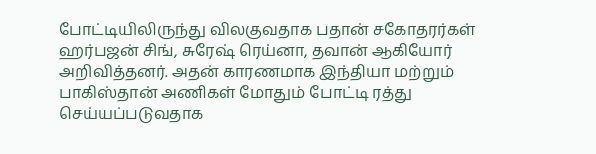போட்டியிலிருந்து விலகுவதாக பதான் சகோதரர்கள் ஹர்பஜன் சிங், சுரேஷ் ரெய்னா, தவான் ஆகியோர் அறிவித்தனர். அதன் காரணமாக இந்தியா மற்றும் பாகிஸ்தான் அணிகள் மோதும் போட்டி ரத்து செய்யப்படுவதாக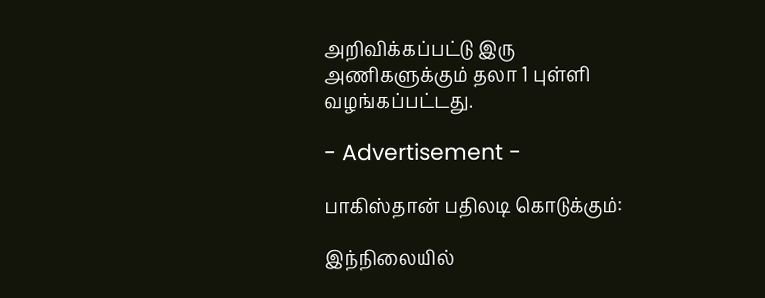அறிவிக்கப்பட்டு இரு அணிகளுக்கும் தலா 1 புள்ளி வழங்கப்பட்டது.

- Advertisement -

பாகிஸ்தான் பதிலடி கொடுக்கும்:

இந்நிலையில்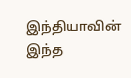இந்தியாவின் இந்த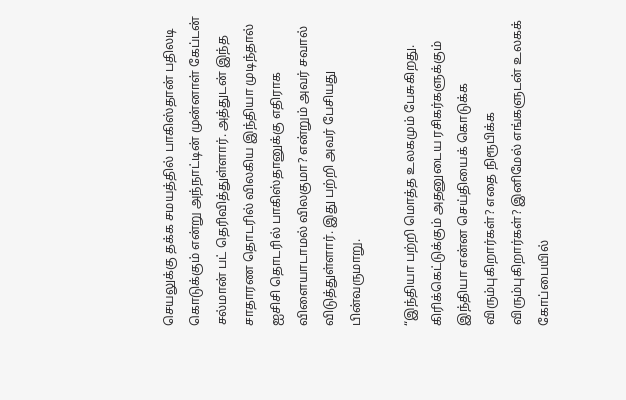செயலுக்கு தக்க சமயத்தில் பாகிஸ்தான் பதிலடி கொடுக்கும் என்று அந்நாட்டின் முன்னாள் கேப்டன் சல்மான் பட் தெரிவித்துள்ளார். அத்துடன் இந்த சாதாரண தொடரில் விலகிய இந்தியா முடிந்தால் ஐசிசி தொடரில் பாகிஸ்தானுக்கு எதிராக விளையாடாமல் விலகுமா? என்றும் அவர் சவால் விடுத்துள்ளார். இது பற்றி அவர் பேசியது பின்வருமாறு.

“இந்தியா பற்றி மொத்த உலகமும் பேசுகிறது. கிரிக்கெட்டுக்கும் அதனுடைய ரசிகர்களுக்கும் இந்தியா என்ன செய்தியைக் கொடுக்க விரும்புகிறார்கள்? எதை நிரூபிக்க விரும்புகிறார்கள்? இனிமேல் எங்களுடன் உலகக் கோப்பையில்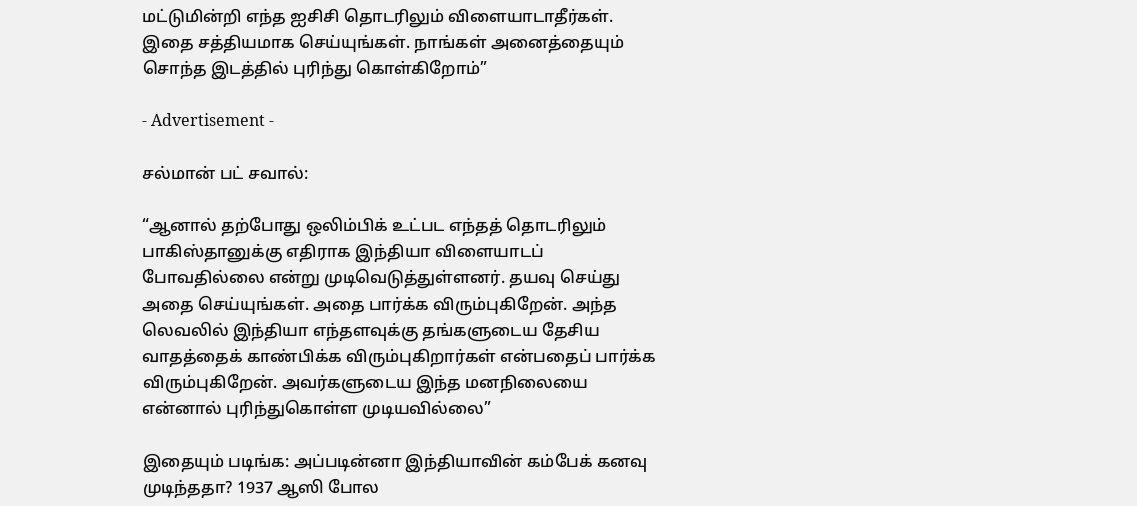மட்டுமின்றி எந்த ஐசிசி தொடரிலும் விளையாடாதீர்கள். இதை சத்தியமாக செய்யுங்கள். நாங்கள் அனைத்தையும் சொந்த இடத்தில் புரிந்து கொள்கிறோம்”

- Advertisement -

சல்மான் பட் சவால்:

“ஆனால் தற்போது ஒலிம்பிக் உட்பட எந்தத் தொடரிலும் பாகிஸ்தானுக்கு எதிராக இந்தியா விளையாடப் போவதில்லை என்று முடிவெடுத்துள்ளனர். தயவு செய்து அதை செய்யுங்கள். அதை பார்க்க விரும்புகிறேன். அந்த லெவலில் இந்தியா எந்தளவுக்கு தங்களுடைய தேசிய வாதத்தைக் காண்பிக்க விரும்புகிறார்கள் என்பதைப் பார்க்க விரும்புகிறேன். அவர்களுடைய இந்த மனநிலையை என்னால் புரிந்துகொள்ள முடியவில்லை”

இதையும் படிங்க: அப்படின்னா இந்தியாவின் கம்பேக் கனவு முடிந்ததா? 1937 ஆஸி போல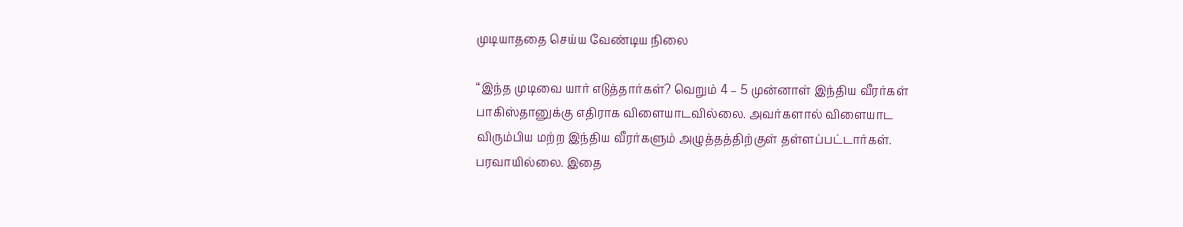முடியாததை செய்ய வேண்டிய நிலை

“இந்த முடிவை யார் எடுத்தார்கள்? வெறும் 4 – 5 முன்னாள் இந்திய வீரர்கள் பாகிஸ்தானுக்கு எதிராக விளையாடவில்லை. அவர்களால் விளையாட விரும்பிய மற்ற இந்திய வீரர்களும் அழுத்தத்திற்குள் தள்ளப்பட்டார்கள். பரவாயில்லை. இதை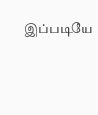இப்படியே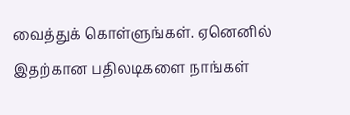வைத்துக் கொள்ளுங்கள். ஏனெனில் இதற்கான பதிலடிகளை நாங்கள்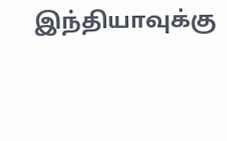இந்தியாவுக்கு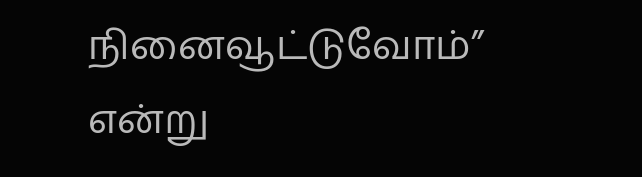நினைவூட்டுவோம்” என்று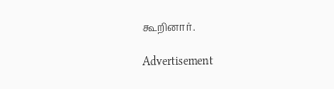கூறினார்.

Advertisement